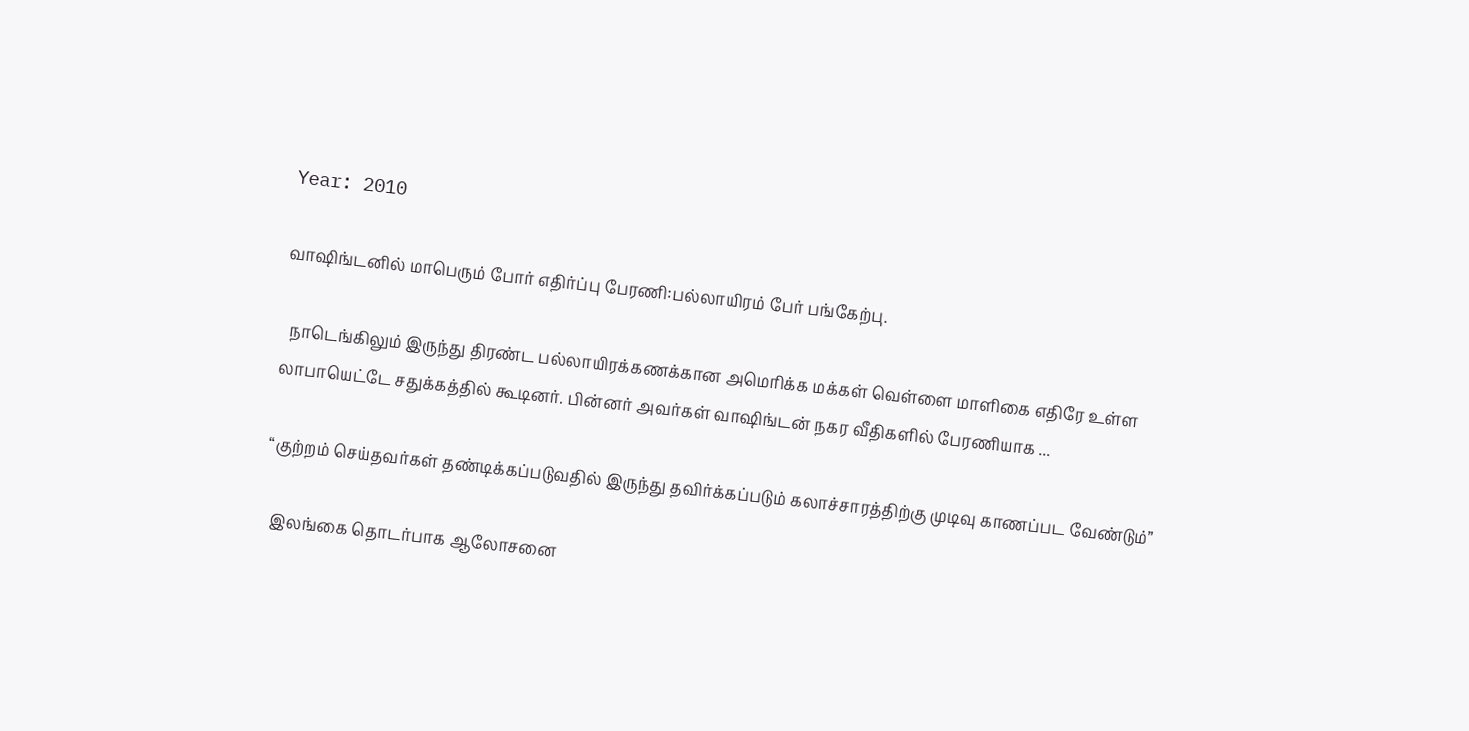Year: 2010

வாஷிங்டனில் மாபெரும் போர் எதிர்ப்பு பேரணி:பல்லாயிரம் பேர் பங்கேற்பு.

  நாடெங்கிலும் இருந்து திரண்ட பல்லாயிரக்கணக்கான அமெரிக்க மக்கள் வெள்ளை மாளிகை எதிரே உள்ள லாபாயெட்டே சதுக்கத்தில் கூடினர். பின்னர் அவர்கள் வாஷிங்டன் நகர வீதிகளில் பேரணியாக ...

“குற்றம் செய்தவர்கள் தண்டிக்கப்படுவதில் இருந்து தவிர்க்கப்படும் கலாச்சாரத்திற்கு முடிவு காணப்பட வேண்டும்”

  இலங்கை தொடர்பாக ஆலோசனை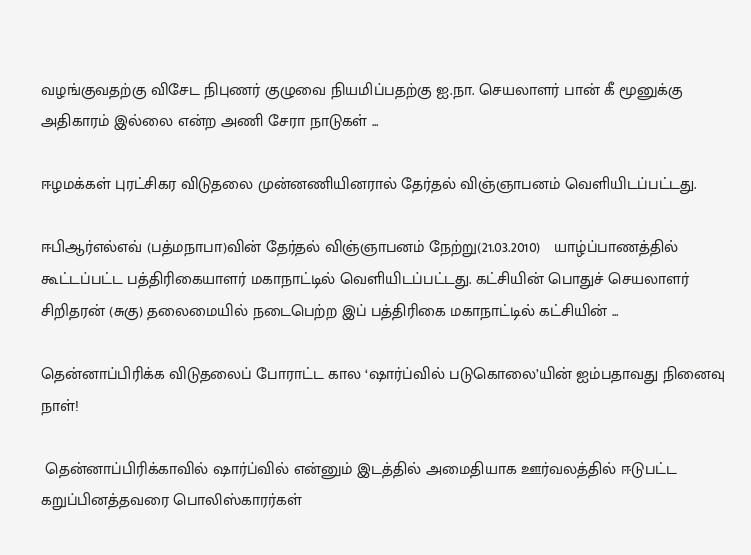வழங்குவதற்கு விசேட நிபுணர் குழுவை நியமிப்பதற்கு ஐ.நா. செயலாளர் பான் கீ மூனுக்கு அதிகாரம் இல்லை என்ற அணி சேரா நாடுகள் ...

ஈழமக்கள் புரட்சிகர விடுதலை முன்னணியினரால் தேர்தல் விஞ்ஞாபனம் வெளியிடப்பட்டது.

ஈபிஆர்எல்எவ் (பத்மநாபா)வின் தேர்தல் விஞ்ஞாபனம் நேற்று(21.03.2010)   யாழ்ப்பாணத்தில் கூட்டப்பட்ட பத்திரிகையாளர் மகாநாட்டில் வெளியிடப்பட்டது. கட்சியின் பொதுச் செயலாளர் சிறிதரன் (சுகு) தலைமையில் நடைபெற்ற இப் பத்திரிகை மகாநாட்டில் கட்சியின் ...

தென்னாப்பிரிக்க விடுதலைப் போராட்ட கால ‘ஷார்ப்வில் படுகொலை’யின் ஐம்பதாவது நினைவு நாள்!

 தென்னாப்பிரிக்காவில் ஷார்ப்வில் என்னும் இடத்தில் அமைதியாக ஊர்வலத்தில் ஈடுபட்ட கறுப்பினத்தவரை பொலிஸ்காரர்கள்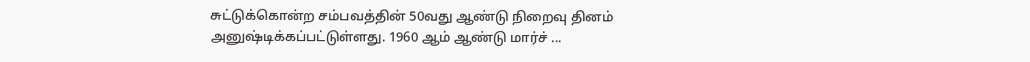சுட்டுக்கொன்ற சம்பவத்தின் 50வது ஆண்டு நிறைவு தினம் அனுஷ்டிக்கப்பட்டுள்ளது. 1960 ஆம் ஆண்டு மார்ச் ...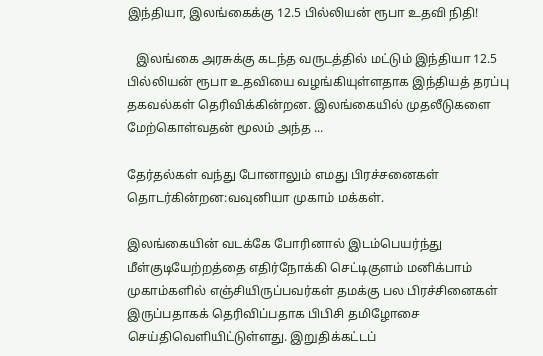இந்தியா, இலங்கைக்கு 12.5 பில்லியன் ரூபா உதவி நிதி!

   இலங்கை அரசுக்கு கடந்த வருடத்தில் மட்டும் இந்தியா 12.5 பில்லியன் ரூபா உதவியை வழங்கியுள்ளதாக இந்தியத் தரப்பு தகவல்கள் தெரிவிக்கின்றன. இலங்கையில் முதலீடுகளை மேற்கொள்வதன் மூலம் அந்த ...

தேர்தல்கள் வந்து போனாலும் எமது பிரச்சனைகள் தொடர்கின்றன:வவுனியா முகாம் மக்கள்.

இலங்கையின் வடக்கே போரினால் இடம்பெயர்ந்து மீள்குடியேற்றத்தை எதிர்நோக்கி செட்டிகுளம் மனிக்பாம் முகாம்களில் எஞ்சியிருப்பவர்கள் தமக்கு பல பிரச்சினைகள் இருப்பதாகக் தெரிவிப்பதாக பிபிசி தமிழோசை செய்திவெளியிட்டுள்ளது. இறுதிக்கட்டப்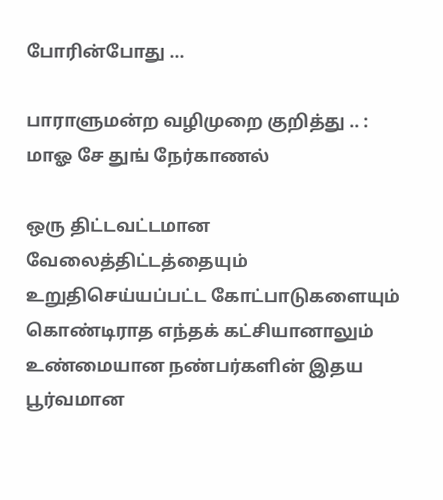போரின்போது ...

பாராளுமன்ற வழிமுறை குறித்து .. : மாஓ சே துங் நேர்காணல்

ஒரு திட்டவட்டமான வேலைத்திட்டத்தையும் உறுதிசெய்யப்பட்ட கோட்பாடுகளையும் கொண்டிராத எந்தக் கட்சியானாலும் உண்மையான நண்பர்களின் இதய பூர்வமான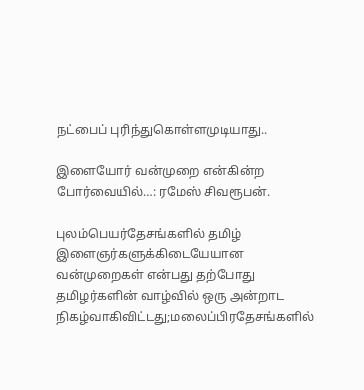நட்பைப் புரிந்துகொள்ளமுடியாது..

இளையோர் வன்முறை என்கின்ற போர்வையில்…: ரமேஸ் சிவரூபன்.

புலம்பெயர்தேசங்களில் தமிழ் இளைஞர்களுக்கிடையேயான வன்முறைகள் என்பது தற்போது தமிழர்களின் வாழ்வில் ஒரு அன்றாட நிகழ்வாகிவிட்டது;மலைப்பிரதேசங்களில்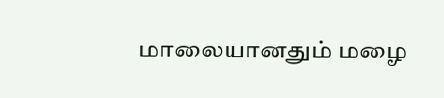மாலையானதும் மழை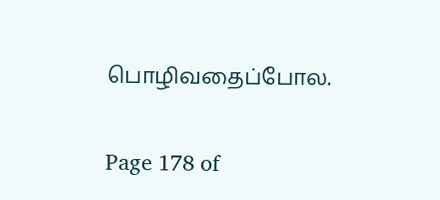பொழிவதைப்போல.

Page 178 of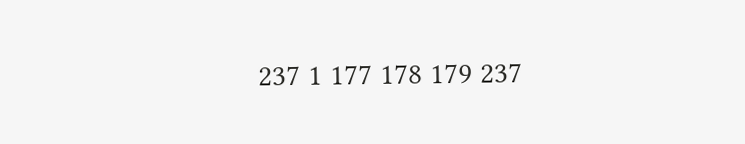237 1 177 178 179 237